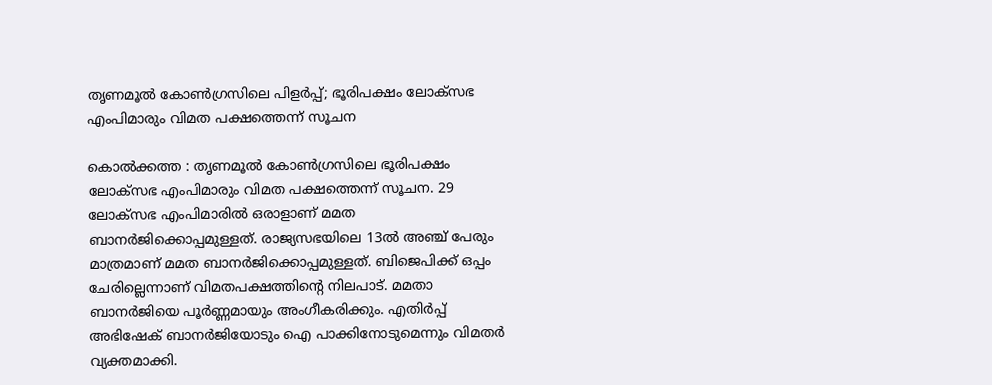തൃണമൂല്‍ കോണ്‍ഗ്രസിലെ പിളര്‍പ്പ്; ഭൂരിപക്ഷം ലോക്‌സഭ എംപിമാരും വിമത പക്ഷത്തെന്ന് സൂചന

കൊൽക്കത്ത : തൃണമൂല്‍ കോണ്‍ഗ്രസിലെ ഭൂരിപക്ഷം ലോക്‌സഭ എംപിമാരും വിമത പക്ഷത്തെന്ന് സൂചന. 29 ലോക്‌സഭ എംപിമാരില്‍ ഒരാളാണ് മമത ബാനർജിക്കൊപ്പമുള്ളത്. രാജ്യസഭയിലെ 13ല്‍ അഞ്ച് പേരും മാത്രമാണ് മമത ബാനർജിക്കൊപ്പമുള്ളത്. ബിജെപിക്ക് ഒപ്പം ചേരില്ലെന്നാണ് വിമതപക്ഷത്തിന്റെ നിലപാട്. മമതാ ബാനര്‍ജിയെ പൂര്‍ണ്ണമായും അംഗീകരിക്കും. എതിര്‍പ്പ് അഭിഷേക് ബാനര്‍ജിയോടും ഐ പാക്കിനോടുമെന്നും വിമതര്‍ വ്യക്തമാക്കി.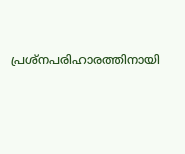പ്രശ്‌നപരിഹാരത്തിനായി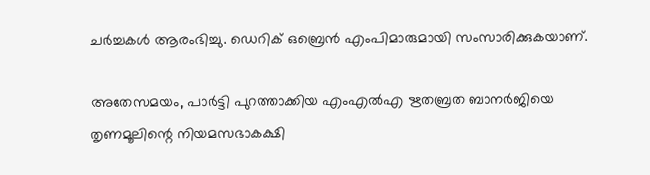ചര്‍ച്ചകള്‍ ആരംഭിച്ചു. ഡെറിക് ഒബ്രെന്‍ എംപിമാരുമായി സംസാരിക്കുകയാണ്.

അതേസമയം, പാര്‍ട്ടി പുറത്താക്കിയ എംഎല്‍എ ഋതബ്രത ബാനര്‍ജിയെ തൃണമൂലിന്റെ നിയമസഭാകക്ഷി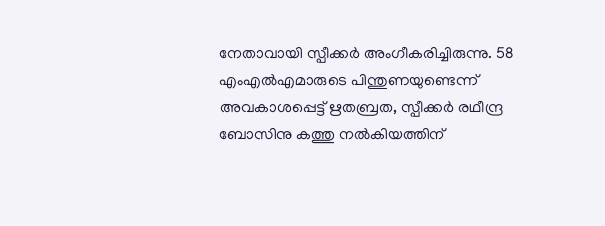നേതാവായി സ്പീക്കര്‍ അംഗീകരിച്ചിരുന്നു. 58 എംഎല്‍എമാരുടെ പിന്തുണയുണ്ടെന്ന് അവകാശപ്പെട്ട് ഋതബ്രത, സ്പീക്കര്‍ രഥീന്ദ്ര ബോസിനു കത്തു നല്‍കിയത്തിന്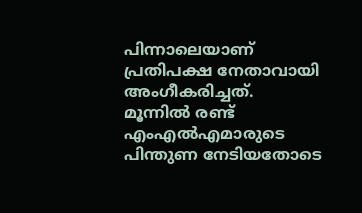പിന്നാലെയാണ് പ്രതിപക്ഷ നേതാവായി അംഗീകരിച്ചത്. മൂന്നില്‍ രണ്ട് എംഎല്‍എമാരുടെ പിന്തുണ നേടിയതോടെ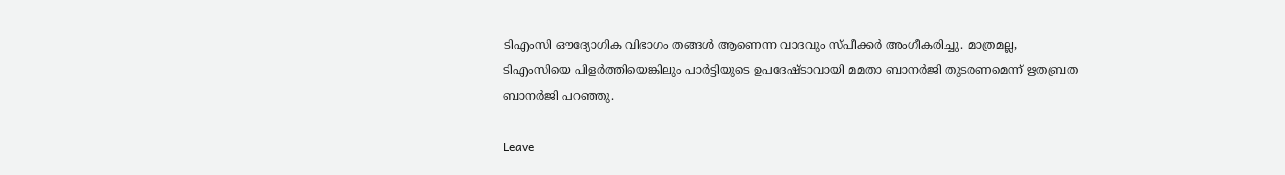ടിഎംസി ഔദ്യോഗിക വിഭാഗം തങ്ങള്‍ ആണെന്ന വാദവും സ്പീക്കര്‍ അംഗീകരിച്ചു. മാത്രമല്ല, ടിഎംസിയെ പിളര്‍ത്തിയെങ്കിലും പാര്‍ട്ടിയുടെ ഉപദേഷ്ടാവായി മമതാ ബാനര്‍ജി തുടരണമെന്ന് ഋതബ്രത ബാനര്‍ജി പറഞ്ഞു.

Leave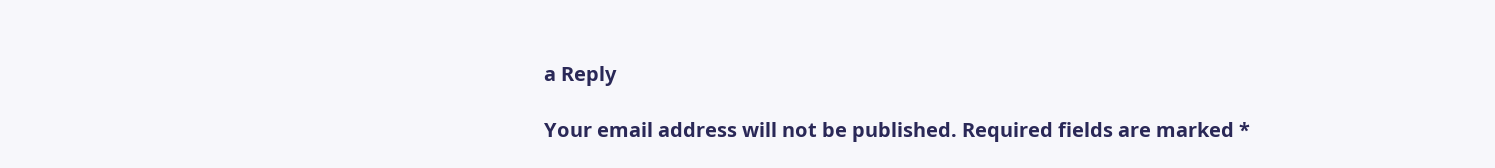a Reply

Your email address will not be published. Required fields are marked *